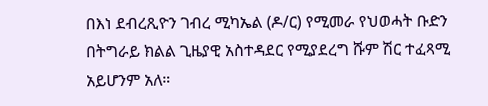በእነ ደብረጺዮን ገብረ ሚካኤል (ዶ/ር) የሚመራ የህወሓት ቡድን በትግራይ ክልል ጊዜያዊ አስተዳደር የሚያደረግ ሹም ሽር ተፈጻሚ አይሆንም አለ።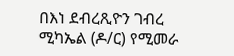በእነ ደብረጺዮን ገብረ ሚካኤል (ዶ/ር) የሚመራ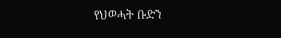የህወሓት ቡድን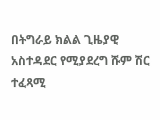በትግራይ ክልል ጊዜያዊ አስተዳደር የሚያደረግ ሹም ሽር ተፈጻሚ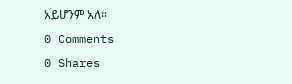አይሆንም አለ።
0 Comments
0 Shares